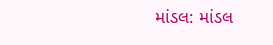માંડલ: માંડલ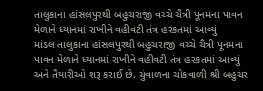તાલુકાના હાંસલપુરથી બહુચરાજી વચ્ચે ચૈત્રી પૂનમના પાવન મેળાને ધ્યાનમાં રાખીને વહીવટી તંત્ર હરકતમાં આવ્યું
માંડલ તાલુકાના હાંસલપુરથી બહુચરાજી વચ્ચે ચૈત્રી પૂનમના પાવન મેળાને ધ્યાનમાં રાખીને વહીવટી તંત્ર હરકતમાં આવ્યું અને તૈયારીઓ શરૂ કરાઈ છે. ચુંવાળના ચોકવાળી શ્રી બહુચર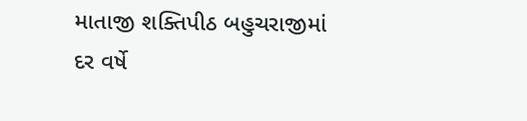માતાજી શક્તિપીઠ બહુચરાજીમાં દર વર્ષે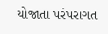યોજાતા પરંપરાગત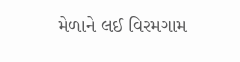મેળાને લઈ વિરમગામ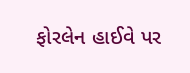ફોરલેન હાઈવે પર